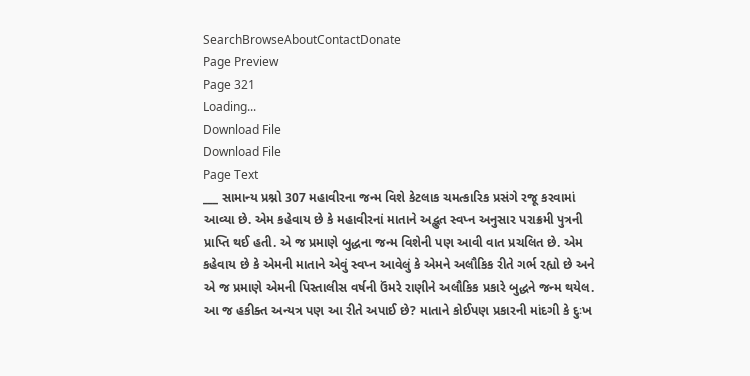SearchBrowseAboutContactDonate
Page Preview
Page 321
Loading...
Download File
Download File
Page Text
___ સામાન્ય પ્રશ્નો 307 મહાવીરના જન્મ વિશે કેટલાક ચમત્કારિક પ્રસંગે રજૂ કરવામાં આવ્યા છે. એમ કહેવાય છે કે મહાવીરનાં માતાને અદ્ભુત સ્વપ્ન અનુસાર પરાક્રમી પુત્રની પ્રાપ્તિ થઈ હતી. એ જ પ્રમાણે બુદ્ધના જન્મ વિશેની પણ આવી વાત પ્રચલિત છે. એમ કહેવાય છે કે એમની માતાને એવું સ્વપ્ન આવેલું કે એમને અલૌકિક રીતે ગર્ભ રહ્યો છે અને એ જ પ્રમાણે એમની પિસ્તાલીસ વર્ષની ઉંમરે રાણીને અલૌકિક પ્રકારે બુદ્ધને જન્મ થયેલ. આ જ હકીક્ત અન્યત્ર પણ આ રીતે અપાઈ છે? માતાને કોઈપણ પ્રકારની માંદગી કે દુઃખ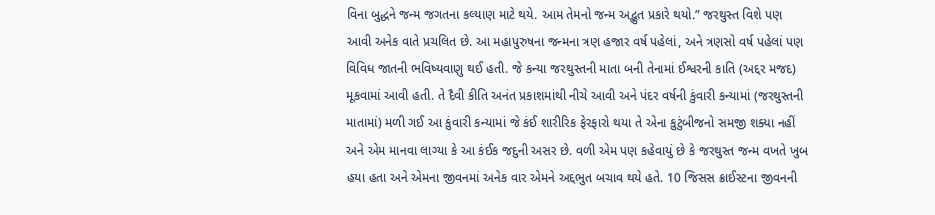વિના બુદ્ધને જન્મ જગતના કલ્યાણ માટે થયે. આમ તેમનો જન્મ અદ્ભુત પ્રકારે થયો.” જરથુસ્ત વિશે પણ આવી અનેક વાતે પ્રચલિત છે. આ મહાપુરુષના જન્મના ત્રણ હજાર વર્ષ પહેલાં, અને ત્રણસો વર્ષ પહેલાં પણ વિવિધ જાતની ભવિષ્યવાણુ થઈ હતી. જે કન્યા જરથુસ્તની માતા બની તેનામાં ઈશ્વરની કાતિ (અદ્દર મજદ) મૂકવામાં આવી હતી. તે દૈવી કીતિ અનંત પ્રકાશમાંથી નીચે આવી અને પંદર વર્ષની કુંવારી કન્યામાં (જરથુસ્તની માતામાં) મળી ગઈ આ કુંવારી કન્યામાં જે કંઈ શારીરિક ફેરફારો થયા તે એના કુટુંબીજનો સમજી શક્યા નહીં અને એમ માનવા લાગ્યા કે આ કંઈક જદુની અસર છે. વળી એમ પણ કહેવાયું છે કે જરથુસ્ત જન્મ વખતે ખુબ હયા હતા અને એમના જીવનમાં અનેક વાર એમને અદ્દભુત બચાવ થયે હતે. 10 જિસસ ક્રાઈસ્ટના જીવનની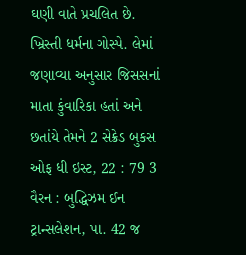ઘણી વાતે પ્રચલિત છે. ખ્રિસ્તી ધર્મના ગોસ્પે. લેમાં જણાવ્યા અનુસાર જિસસનાં માતા કુંવારિકા હતાં અને છતાંયે તેમને 2 સેક્રેડ બુકસ ઓફ ધી ઇસ્ટ, 22 : 79 3 વૈરન : બુદ્ધિઝમ ઈન ટ્રાન્સલેશન, પા. 42 જ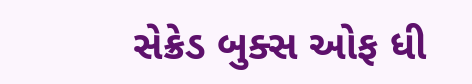સેક્રેડ બુક્સ ઓફ ધી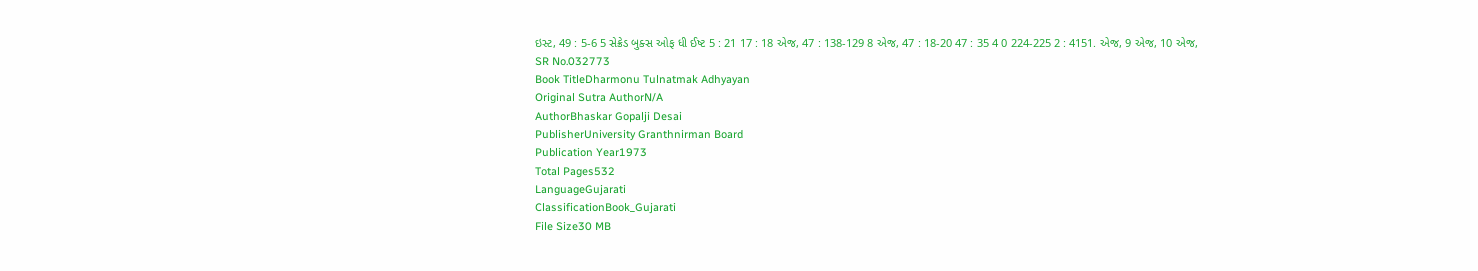ઇસ્ટ, 49 : 5-6 5 સેક્રેડ બુક્સ ઓફ ધી ઈષ્ટ 5 : 21 17 : 18 એજ, 47 : 138-129 8 એજ, 47 : 18-20 47 : 35 4 0 224-225 2 : 4151. એજ, 9 એજ, 10 એજ,
SR No.032773
Book TitleDharmonu Tulnatmak Adhyayan
Original Sutra AuthorN/A
AuthorBhaskar Gopalji Desai
PublisherUniversity Granthnirman Board
Publication Year1973
Total Pages532
LanguageGujarati
ClassificationBook_Gujarati
File Size30 MB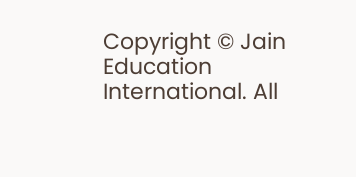Copyright © Jain Education International. All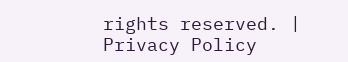rights reserved. | Privacy Policy